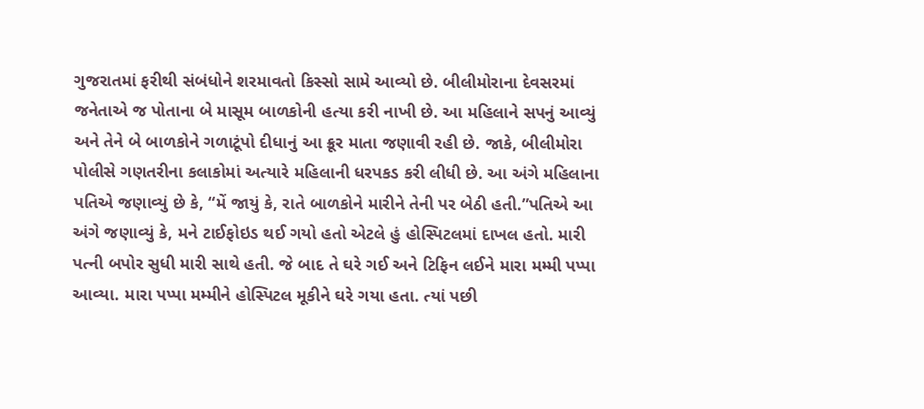ગુજરાતમાં ફરીથી સંબંધોને શરમાવતો કિસ્સો સામે આવ્યો છે. બીલીમોરાના દેવસરમાં જનેતાએ જ પોતાના બે માસૂમ બાળકોની હત્યા કરી નાખી છે. આ મહિલાને સપનું આવ્યું અને તેને બે બાળકોને ગળાટૂંપો દીધાનું આ ક્રૂર માતા જણાવી રહી છે. જાકે, બીલીમોરા પોલીસે ગણતરીના કલાકોમાં અત્યારે મહિલાની ધરપકડ કરી લીધી છે. આ અંગે મહિલાના પતિએ જણાવ્યું છે કે, “મેં જાયું કે, રાતે બાળકોને મારીને તેની પર બેઠી હતી.”પતિએ આ અંગે જણાવ્યું કે, મને ટાઈફોઇડ થઈ ગયો હતો એટલે હું હોસ્પિટલમાં દાખલ હતો. મારી પત્ની બપોર સુધી મારી સાથે હતી. જે બાદ તે ઘરે ગઈ અને ટિફિન લઈને મારા મમ્મી પપ્પા આવ્યા. મારા પપ્પા મમ્મીને હોસ્પિટલ મૂકીને ઘરે ગયા હતા. ત્યાં પછી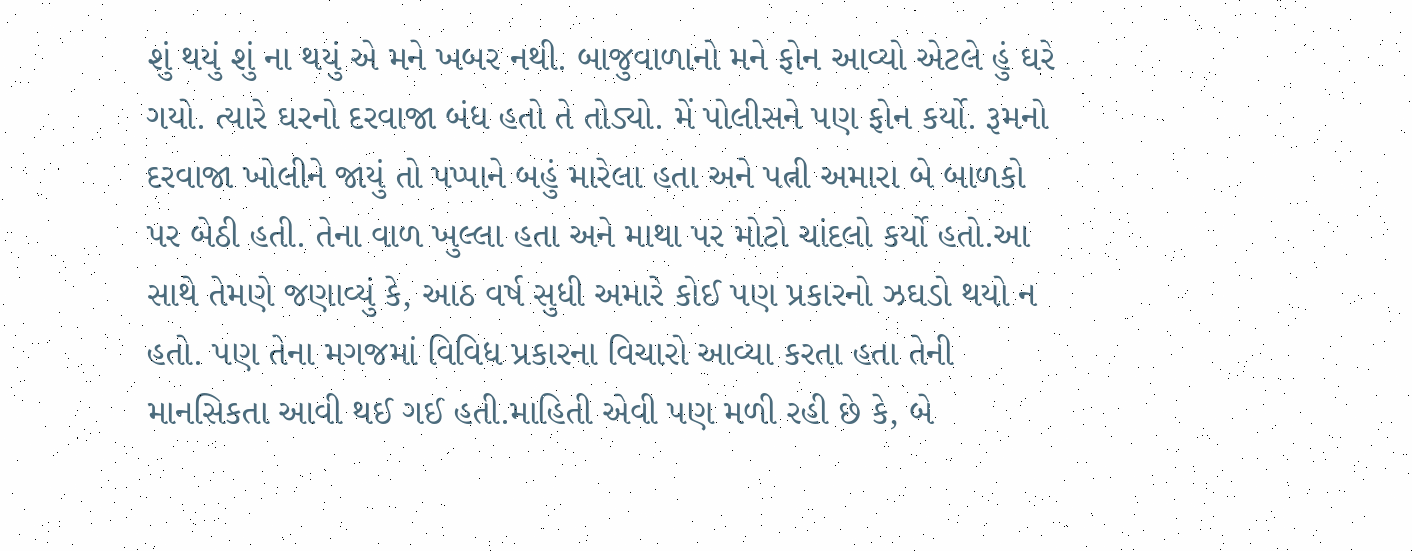શું થયું શું ના થયું એ મને ખબર નથી. બાજુવાળાનો મને ફોન આવ્યો એટલે હું ઘરે ગયો. ત્યારે ઘરનો દરવાજા બંધ હતો તે તોડ્યો. મેં પોલીસને પણ ફોન કર્યો. રૂમનો દરવાજા ખોલીને જાયું તો પપ્પાને બહું મારેલા હતા અને પત્ની અમારા બે બાળકો પર બેઠી હતી. તેના વાળ ખુલ્લા હતા અને માથા પર મોટો ચાંદલો કર્યો હતો.આ સાથે તેમણે જણાવ્યું કે, આઠ વર્ષ સુધી અમારે કોઈ પણ પ્રકારનો ઝઘડો થયો ન હતો. પણ તેના મગજમાં વિવિધ પ્રકારના વિચારો આવ્યા કરતા હતા તેની માનસિકતા આવી થઈ ગઈ હતી.માહિતી એવી પણ મળી રહી છે કે, બે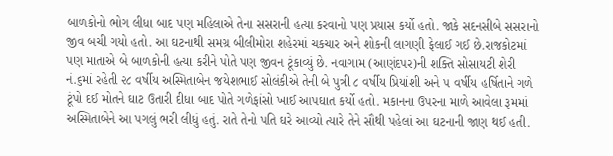બાળકોનો ભોગ લીધા બાદ પણ મહિલાએ તેના સસરાની હત્યા કરવાનો પણ પ્રયાસ કર્યો હતો. જાકે સદનસીબે સસરાનો જીવ બચી ગયો હતો. આ ઘટનાથી સમગ્ર બીલીમોરા શહેરમાં ચકચાર અને શોકની લાગણી ફેલાઈ ગઈ છે.રાજકોટમાં પણ માતાએ બે બાળકોની હત્યા કરીને પોતે પણ જીવન ટૂંકાવ્યું છે. નવાગામ (આણંદપર)ની શક્તિ સોસાયટી શેરી નં.૬માં રહેતી ૨૮ વર્ષીય અસ્મિતાબેન જયેશભાઈ સોલંકીએ તેની બે પુત્રી ૮ વર્ષીય પ્રિયાંશી અને ૫ વર્ષીય હર્ષિતાને ગળે ટૂંપો દઈ મોતને ઘાટ ઉતારી દીધા બાદ પોતે ગળેફાંસો ખાઈ આપઘાત કર્યો હતો. મકાનના ઉપરના માળે આવેલા રૂમમાં અસ્મિતાબેને આ પગલું ભરી લીધું હતું. રાતે તેનો પતિ ઘરે આવ્યો ત્યારે તેને સૌથી પહેલાં આ ઘટનાની જાણ થઈ હતી.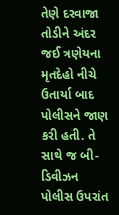તેણે દરવાજા તોડીને અંદર જઈ ત્રણેયના મૃતદેહો નીચે ઉતાર્યા બાદ પોલીસને જાણ કરી હતી. તે સાથે જ બી-ડિવીઝન પોલીસ ઉપરાંત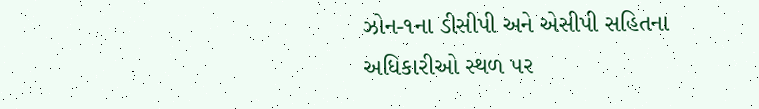ઝોન-૧ના ડીસીપી અને એસીપી સહિતના અધિકારીઓ સ્થળ પર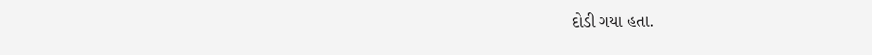દોડી ગયા હતા.